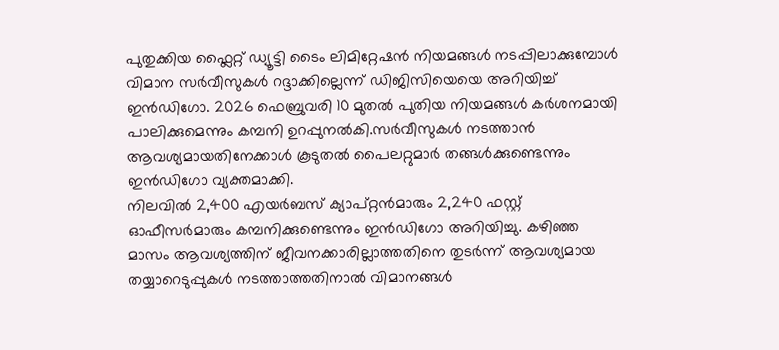പുതുക്കിയ ഫ്ലൈറ്റ് ഡ്യൂട്ടി ടൈം ലിമിറ്റേഷൻ നിയമങ്ങൾ നടപ്പിലാക്കുമ്പോൾ വിമാന സർവീസുകൾ റദ്ദാക്കില്ലെന്ന് ഡിജിസിയെയെ അറിയിച്ച് ഇൻഡിഗോ. 2026 ഫെബ്രുവരി 10 മുതൽ പുതിയ നിയമങ്ങൾ കർശനമായി പാലിക്കുമെന്നും കമ്പനി ഉറപ്പുനൽകി.സർവീസുകൾ നടത്താൻ ആവശ്യമായതിനേക്കാൾ കൂടുതൽ പൈലറ്റുമാർ തങ്ങൾക്കുണ്ടെന്നും ഇൻഡിഗോ വ്യക്തമാക്കി.
നിലവിൽ 2,400 എയർബസ് ക്യാപ്റ്റൻമാരും 2,240 ഫസ്റ്റ് ഓഫീസർമാരും കമ്പനിക്കുണ്ടെന്നും ഇൻഡിഗോ അറിയിച്ചു. കഴിഞ്ഞ മാസം ആവശ്യത്തിന് ജീവനക്കാരില്ലാത്തതിനെ തുടർന്ന് ആവശ്യമായ തയ്യാറെടുപ്പുകൾ നടത്താത്തതിനാൽ വിമാനങ്ങൾ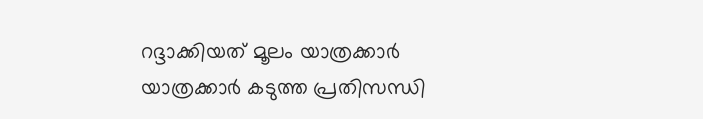റദ്ദാക്കിയത് മൂലം യാത്രക്കാർ യാത്രക്കാർ കടുത്ത പ്രതിസന്ധി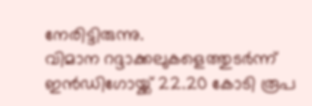നേരിട്ടിരുന്നു.
വിമാന റദ്ദാക്കലുകളെത്തുടർന്ന് ഇൻഡിഗോയ്ക്ക് 22.20 കോടി രൂപ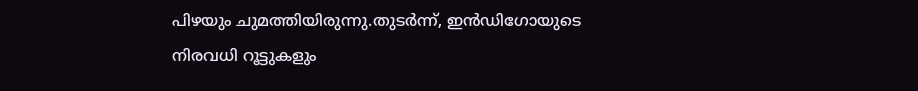പിഴയും ചുമത്തിയിരുന്നു.തുടർന്ന്, ഇൻഡിഗോയുടെ നിരവധി റൂട്ടുകളും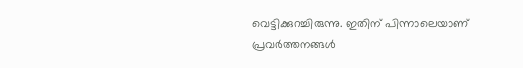വെട്ടിക്കുറച്ചിരുന്നു. ഇതിന് പിന്നാലെയാണ് പ്രവർത്തനങ്ങൾ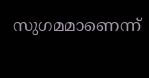സുഗമമാണെന്ന്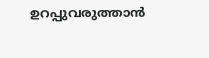ഉറപ്പുവരുത്താൻ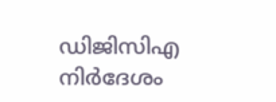ഡിജിസിഎ നിർദേശം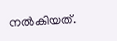നൽകിയത്.